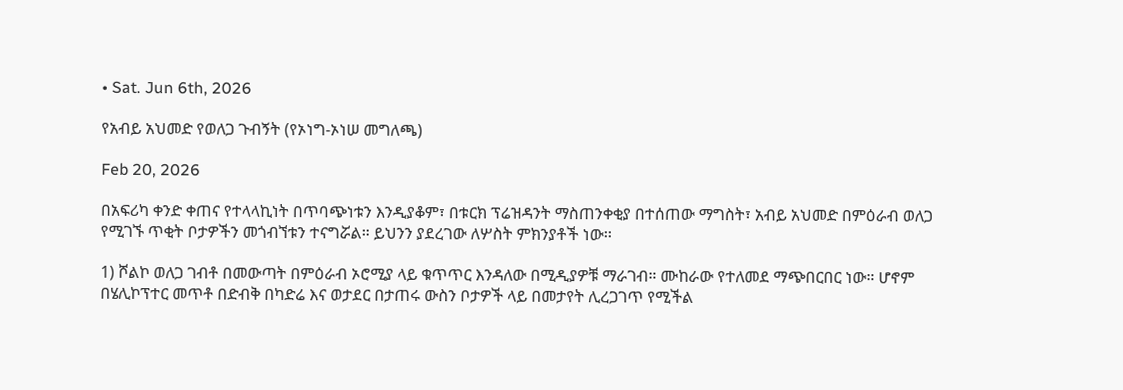• Sat. Jun 6th, 2026

የአብይ አህመድ የወለጋ ጉብኝት (የኦነግ-ኦነሠ መግለጫ)

Feb 20, 2026

በአፍሪካ ቀንድ ቀጠና የተላላኪነት በጥባጭነቱን እንዲያቆም፣ በቱርክ ፕሬዝዳንት ማስጠንቀቂያ በተሰጠው ማግስት፣ አብይ አህመድ በምዕራብ ወለጋ የሚገኙ ጥቂት ቦታዎችን መጎብኘቱን ተናግሯል። ይህንን ያደረገው ለሦስት ምክንያቶች ነው፡፡

1) ሾልኮ ወለጋ ገብቶ በመውጣት በምዕራብ ኦሮሚያ ላይ ቁጥጥር እንዳለው በሚዲያዎቹ ማራገብ። ሙከራው የተለመደ ማጭበርበር ነው። ሆኖም በሄሊኮፕተር መጥቶ በድብቅ በካድሬ እና ወታደር በታጠሩ ውስን ቦታዎች ላይ በመታየት ሊረጋገጥ የሚችል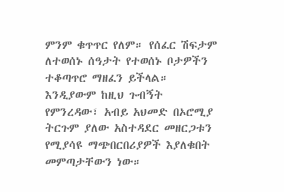ምንም ቁጥጥር የለም። የሰፈር ሽፍታም ለተወሰኑ ሰዓታት የተወሰኑ ቦታዎችን ተቆጣጥሮ ማዘፈን ይችላል። እንዲያውም ከዚህ ጉብኝት የምንረዳው፣ አብይ አህመድ በኦሮሚያ ትርጉም ያለው አስተዳደር መዘርጋቱን የሚያሳዩ ማጭበርበሪያዎች እያለቁበት መምጣታቸውን ነው።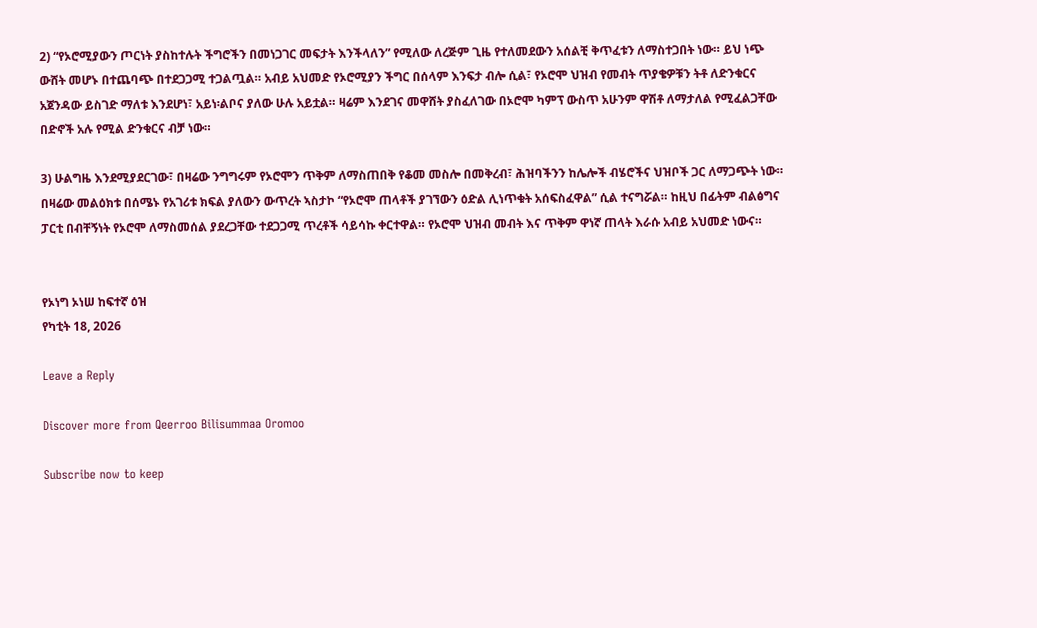2) “የኦሮሚያውን ጦርነት ያስከተሉት ችግሮችን በመነጋገር መፍታት እንችላለን” የሚለው ለረጅም ጊዜ የተለመደውን አሰልቺ ቅጥፈቱን ለማስተጋበት ነው። ይህ ነጭ ውሸት መሆኑ በተጨባጭ በተደጋጋሚ ተጋልጧል። አብይ አህመድ የኦሮሚያን ችግር በሰላም እንፍታ ብሎ ሲል፣ የኦሮሞ ህዝብ የመብት ጥያቄዎቹን ትቶ ለድንቁርና አጀንዳው ይስገድ ማለቱ እንደሆነ፣ አይነ፡ልቦና ያለው ሁሉ አይቷል። ዛሬም እንደገና መዋሸት ያስፈለገው በኦሮሞ ካምፕ ውስጥ አሁንም ዋሽቶ ለማታለል የሚፈልጋቸው በድኖች አሉ የሚል ድንቁርና ብቻ ነው።

3) ሁልግዜ እንደሚያደርገው፣ በዛሬው ንግግሩም የኦሮሞን ጥቅም ለማስጠበቅ የቆመ መስሎ በመቅረብ፣ ሕዝባችንን ከሌሎች ብሄሮችና ህዝቦች ጋር ለማጋጭት ነው። በዛሬው መልዕክቱ በሰሜኑ የአገሪቱ ክፍል ያለውን ውጥረት ኣስታኮ “የኦሮሞ ጠላቶች ያገኘውን ዕድል ሊነጥቁት አሰፍስፈዋል” ሲል ተናግሯል። ከዚህ በፊትም ብልፅግና ፓርቲ በብቸኝነት የኦሮሞ ለማስመሰል ያደረጋቸው ተደጋጋሚ ጥረቶች ሳይሳኩ ቀርተዋል። የኦሮሞ ህዝብ መብት እና ጥቅም ዋነኛ ጠላት እራሱ አብይ አህመድ ነውና።


የኦነግ ኦነሠ ከፍተኛ ዕዝ
የካቲት 18, 2026

Leave a Reply

Discover more from Qeerroo Bilisummaa Oromoo

Subscribe now to keep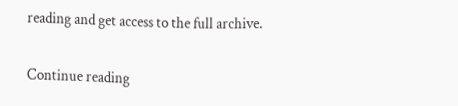reading and get access to the full archive.

Continue reading